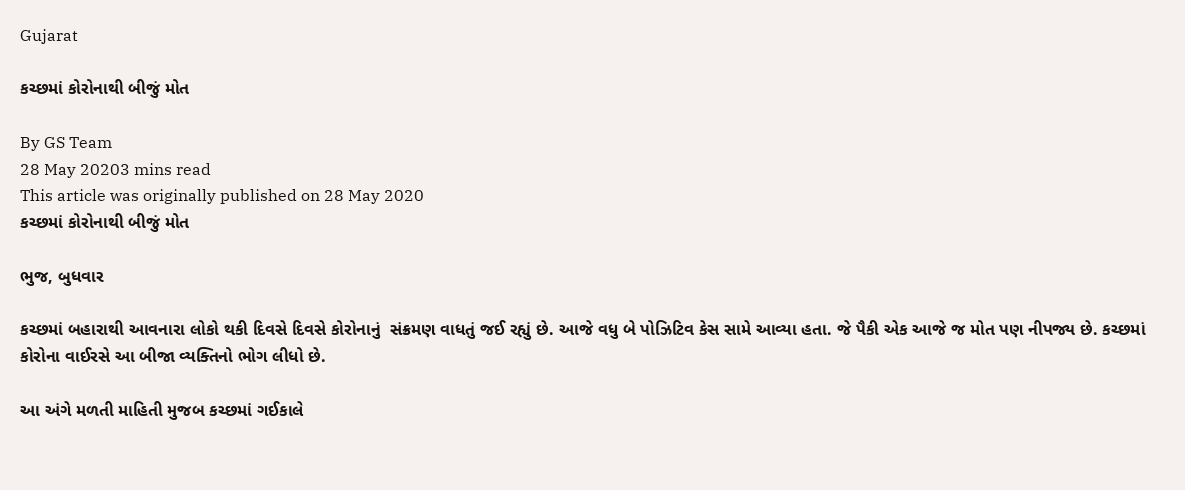Gujarat

કચ્છમાં કોરોનાથી બીજું મોત

By GS Team
28 May 20203 mins read
This article was originally published on 28 May 2020
કચ્છમાં કોરોનાથી બીજું મોત

ભુજ, બુધવાર

કચ્છમાં બહારાથી આવનારા લોકો થકી દિવસે દિવસે કોરોનાનું  સંક્રમણ વાધતું જઈ રહ્યું છે. આજે વધુ બે પોઝિટિવ કેસ સામે આવ્યા હતા. જે પૈકી એક આજે જ મોત પણ નીપજ્ય છે. કચ્છમાં કોરોના વાઈરસે આ બીજા વ્યક્તિનો ભોગ લીધો છે.

આ અંગે મળતી માહિતી મુજબ કચ્છમાં ગઈકાલે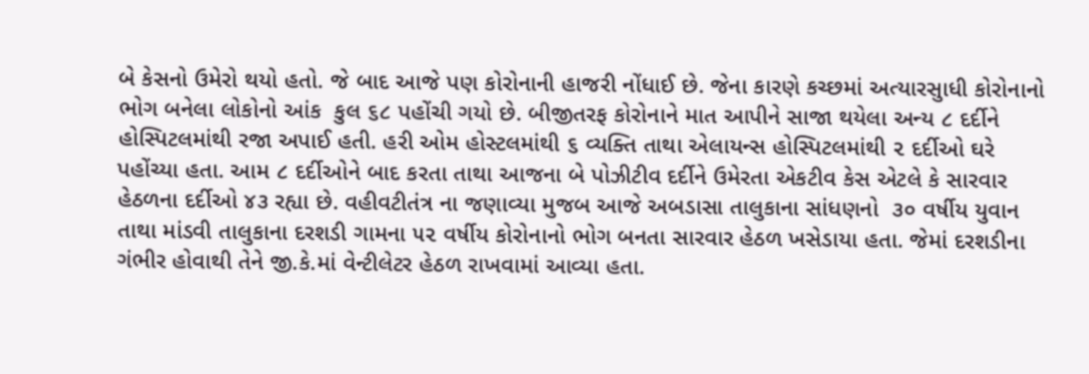બે કેસનો ઉમેરો થયો હતો. જે બાદ આજે પણ કોરોનાની હાજરી નોંધાઈ છે. જેના કારણે કચ્છમાં અત્યારસુાધી કોરોનાનો ભોગ બનેલા લોકોનો આંક  કુલ ૬૮ પહોંચી ગયો છે. બીજીતરફ કોરોનાને માત આપીને સાજા થયેલા અન્ય ૮ દર્દીને હોસ્પિટલમાંથી રજા અપાઈ હતી. હરી ઓમ હોસ્ટલમાંથી ૬ વ્યક્તિ તાથા એલાયન્સ હોસ્પિટલમાંથી ૨ દર્દીઓ ઘરે પહોંચ્યા હતા. આમ ૮ દર્દીઓને બાદ કરતા તાથા આજના બે પોઝીટીવ દર્દીને ઉમેરતા એકટીવ કેસ એટલે કે સારવાર હેઠળના દર્દીઓ ૪૩ રહ્યા છે. વહીવટીતંત્ર ના જણાવ્યા મુજબ આજે અબડાસા તાલુકાના સાંધણનો  ૩૦ વર્ષીય યુવાન તાથા માંડવી તાલુકાના દરશડી ગામના ૫૨ વર્ષીય કોરોનાનો ભોગ બનતા સારવાર હેઠળ ખસેડાયા હતા. જેમાં દરશડીના ગંભીર હોવાથી તેને જી.કે.માં વેન્ટીલેટર હેઠળ રાખવામાં આવ્યા હતા.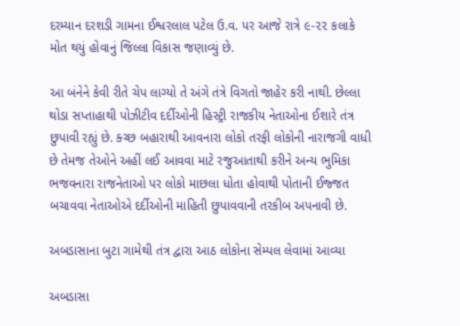દરમ્યાન દરશડી ગામના ઈશ્વરલાલ પટેલ ઉ.વ. પર આજે રાત્રે ૯-૨૨ કલાકે મોત થયું હોવાનું જિલ્લા વિકાસ જણાવ્યું છે.

આ બંનેને કેવી રીતે ચેપ લાગ્યો તે અંગે તંત્રે વિગતો જાહેર કરી નાથી. છેલ્લા થોડા સપ્તાહાથી પોઝીટીવ દર્દીઓની હિસ્ટ્રી રાજકીય નેતાઓના ઈશારે તંત્ર છુપાવી રહ્યું છે. ક્ચ્છ બહારાથી આવનારા લોકો તરફી લોકોની નારાજગી વાધી છે તેમજ તેઓને અહીં લઈ આવવા માટે રજુઆતાથી કરીને અન્ય ભુમિકા ભજવનારા રાજનેતાઓ પર લોકો માછલા ધોતા હોવાથી પોતાની ઈજ્જત બચાવવા નેતાઓએ દર્દીઓની માહિતી છુપાવવાની તરકીબ અપનાવી છે.

અબડાસાના બુટા ગામેથી તંત્ર દ્વારા આઠ લોકોના સેમ્પલ લેવામાં આવ્યા

અબડાસા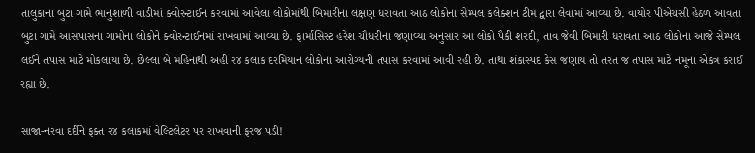તાલુકાના બુટા ગામે ભાનુશાળી વાડીમાં ક્વોરન્ટાઈન કરવામાં આવેલા લોકોમાંથી બિમારીના લક્ષણ ધરાવતા આઠ લોકોના સેમ્પલ કલેક્શન ટીમ દ્વારા લેવામાં આવ્યા છે. વાયોર પીએચસી હેઠળ આવતા બુટા ગામે આસપાસના ગામોના લોકોને ક્વોરન્ટાઈનમાં રાખવામાં આવ્યા છે. ફાર્માસિસ્ટ હરેશ ચૌધરીના જણાવ્યા અનુસાર આ લોકો પૈકી શરદી, તાવ જેવી બિમારી ધરાવતા આઠ લોકોના આજે સેમ્પલ લઈને તપાસ માટે મોકલાયા છે. છેલ્લા બે મહિનાથી અહી ર૪ કલાક દરમિયાન લોકોના આરોગ્યની તપાસ કરવામાં આવી રહી છે. તાથા શંકાસ્પદ કેસ જણાય તો તરત જ તપાસ માટે નમૂના એકત્ર કરાઈ રહ્યા છે.

સાજા-નરવા દર્દીને ફક્ત ર૪ કલાકમાં વેલ્ટિલેટર પર રાખવાની ફરજ પડી!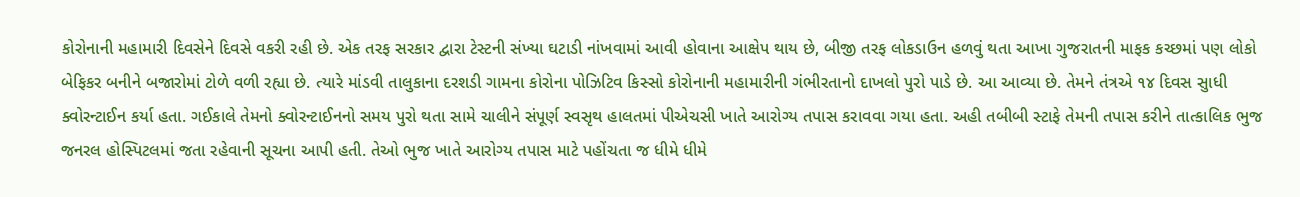કોરોનાની મહામારી દિવસેને દિવસે વકરી રહી છે. એક તરફ સરકાર દ્વારા ટેસ્ટની સંખ્યા ઘટાડી નાંખવામાં આવી હોવાના આક્ષેપ થાય છે, બીજી તરફ લોકડાઉન હળવું થતા આખા ગુજરાતની માફક કચ્છમાં પણ લોકો બેફિકર બનીને બજારોમાં ટોળે વળી રહ્યા છે. ત્યારે માંડવી તાલુકાના દરશડી ગામના કોરોના પોઝિટિવ કિસ્સો કોરોનાની મહામારીની ગંભીરતાનો દાખલો પુરો પાડે છે. આ આવ્યા છે. તેમને તંત્રએ ૧૪ દિવસ સુાધી ક્વોરન્ટાઈન કર્યા હતા. ગઈકાલે તેમનો ક્વોરન્ટાઈનનો સમય પુરો થતા સામે ચાલીને સંપૂર્ણ સ્વસૃથ હાલતમાં પીએચસી ખાતે આરોગ્ય તપાસ કરાવવા ગયા હતા. અહી તબીબી સ્ટાફે તેમની તપાસ કરીને તાત્કાલિક ભુજ જનરલ હોસ્પિટલમાં જતા રહેવાની સૂચના આપી હતી. તેઓ ભુજ ખાતે આરોગ્ય તપાસ માટે પહોંચતા જ ધીમે ધીમે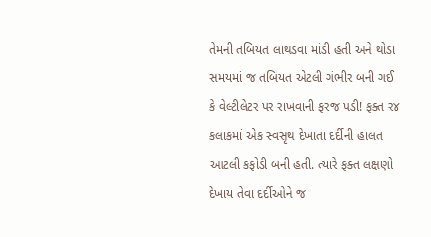તેમની તબિયત લાથડવા માંડી હતી અને થોડા સમયમાં જ તબિયત એટલી ગંભીર બની ગઈ કે વેલ્ટીલેટર પર રાખવાની ફરજ પડી! ફક્ત ર૪ કલાકમાં એક સ્વસૃથ દેખાતા દર્દીની હાલત આટલી કફોડી બની હતી. ત્યારે ફક્ત લક્ષણો દેખાય તેવા દર્દીઓને જ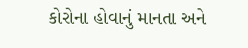કોરોના હોવાનું માનતા અને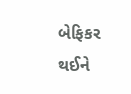બેફિકર થઈને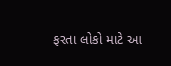ફરતા લોકો માટે આ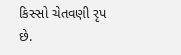કિસ્સો ચેતવણી રૃપ છે.